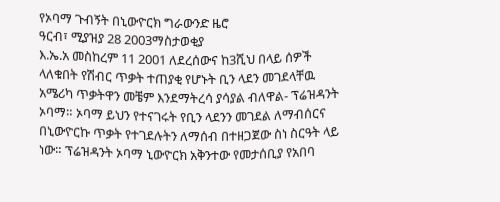የኦባማ ጉብኝት በኒውዮርክ ግራውንድ ዜሮ
ዓርብ፣ ሚያዝያ 28 2003ማስታወቂያ
እ.ኤ.አ መስከረም 11 2001 ለደረሰውና ከ3ሺህ በላይ ሰዎች ላለቁበት የሽብር ጥቃት ተጠያቂ የሆኑት ቢን ላደን መገደላቸዉ አሜሪካ ጥቃትዋን መቼም እንደማትረሳ ያሳያል ብለዋል- ፕሬዝዳንት ኦባማ። ኦባማ ይህን የተናገሩት የቢን ላደንን መገደል ለማብሰርና በኒውዮርኩ ጥቃት የተገደሉትን ለማሰብ በተዘጋጀው ስነ ስርዓት ላይ ነው። ፕሬዝዳንት ኦባማ ኒውዮርክ አቅንተው የመታሰቢያ የአበባ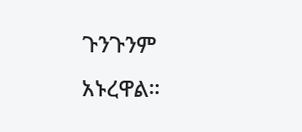ጉንጉንም አኑረዋል።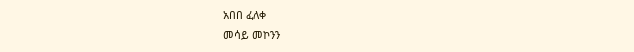አበበ ፈለቀ
መሳይ መኮንን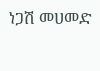ነጋሽ መሀመድ